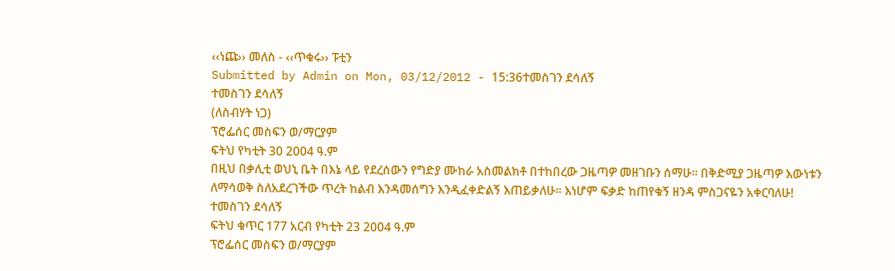‹‹ነጩ›› መለስ - ‹‹ጥቁሩ›› ፑቲን
Submitted by Admin on Mon, 03/12/2012 - 15:36ተመስገን ደሳለኝ
ተመስገን ደሳለኝ
(ለስብሃት ነጋ)
ፕሮፌሰር መስፍን ወ/ማርያም
ፍትህ የካቲት 30 2004 ዓ.ም
በዚህ በቃሊቲ ወህኒ ቤት በእኔ ላይ የደረሰውን የግድያ ሙከራ አስመልክቶ በተከበረው ጋዜጣዎ መዘገቡን ሰማሁ፡፡ በቅድሚያ ጋዜጣዎ እውነቱን ለማሳወቅ ስለአደረገችው ጥረት ከልብ እንዳመሰግን እንዲፈቀድልኝ እጠይቃለሁ፡፡ እነሆም ፍቃድ ከጠየቁኝ ዘንዳ ምስጋናዬን አቀርባለሁ!
ተመስገን ደሳለኝ
ፍትህ ቁጥር 177 አርብ የካቲት 23 2004 ዓ.ም
ፕሮፌሰር መስፍን ወ/ማርያም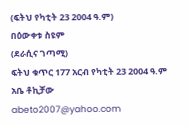(ፍትህ የካቲት 23 2004 ዓ.ም)
በዕውቀቱ ስዩም
(ደራሲና ገጣሚ)
ፍትህ ቁጥር 177 አርብ የካቲት 23 2004 ዓ.ም
አቤ ቶኪቻው
abeto2007@yahoo.com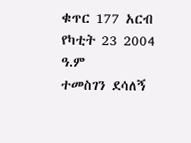ቁጥር 177 አርብ የካቲት 23 2004 ዓ.ም
ተመስገን ደሳለኝ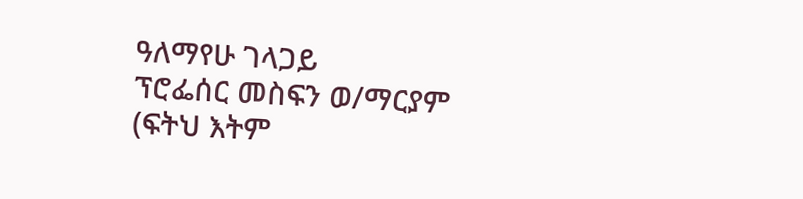ዓለማየሁ ገላጋይ
ፕሮፌሰር መስፍን ወ/ማርያም
(ፍትህ እትም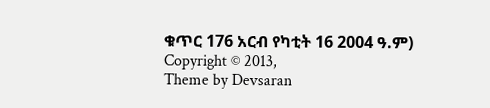ቁጥር 176 አርብ የካቲት 16 2004 ዓ.ም)
Copyright © 2013,
Theme by Devsaran